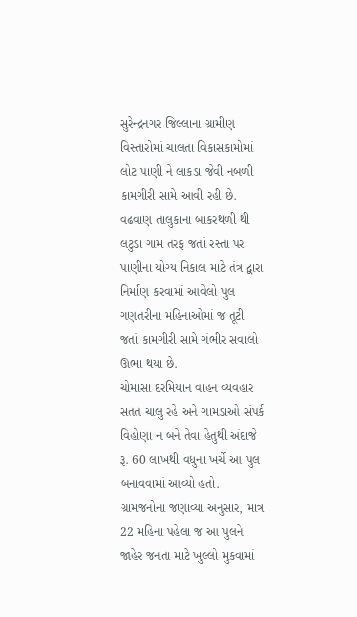સુરેન્દ્રનગર જિલ્લાના ગ્રામીણ વિસ્તારોમાં ચાલતા વિકાસકામોમાં લોટ પાણી ને લાકડા જેવી નબળી કામગીરી સામે આવી રહી છે.
વઢવાણ તાલુકાના બાકરથળી થી લટુડા ગામ તરફ જતાં રસ્તા પર પાણીના યોગ્ય નિકાલ માટે તંત્ર દ્વારા નિર્માણ કરવામાં આવેલો પુલ ગણતરીના મહિનાઓમાં જ તૂટી જતાં કામગીરી સામે ગંભીર સવાલો ઊભા થયા છે.
ચોમાસા દરમિયાન વાહન વ્યવહાર સતત ચાલુ રહે અને ગામડાઓ સંપર્ક વિહોણા ન બને તેવા હેતુથી અંદાજે રૂ. 60 લાખથી વધુના ખર્ચે આ પુલ બનાવવામાં આવ્યો હતો. ગ્રામજનોના જણાવ્યા અનુસાર, માત્ર 22 મહિના પહેલા જ આ પુલને જાહેર જનતા માટે ખુલ્લો મુકવામાં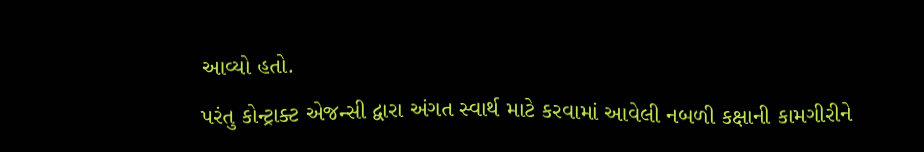આવ્યો હતો.
પરંતુ કોન્ટ્રાક્ટ એજન્સી દ્વારા અંગત સ્વાર્થ માટે કરવામાં આવેલી નબળી કક્ષાની કામગીરીને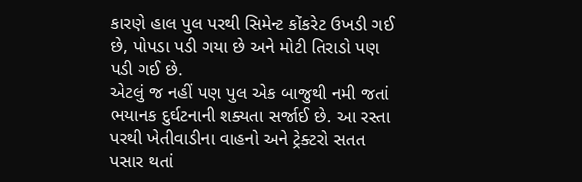કારણે હાલ પુલ પરથી સિમેન્ટ કોંકરેટ ઉખડી ગઈ છે, પોપડા પડી ગયા છે અને મોટી તિરાડો પણ પડી ગઈ છે.
એટલું જ નહીં પણ પુલ એક બાજુથી નમી જતાં ભયાનક દુર્ઘટનાની શક્યતા સર્જાઈ છે. આ રસ્તા પરથી ખેતીવાડીના વાહનો અને ટ્રેક્ટરો સતત પસાર થતાં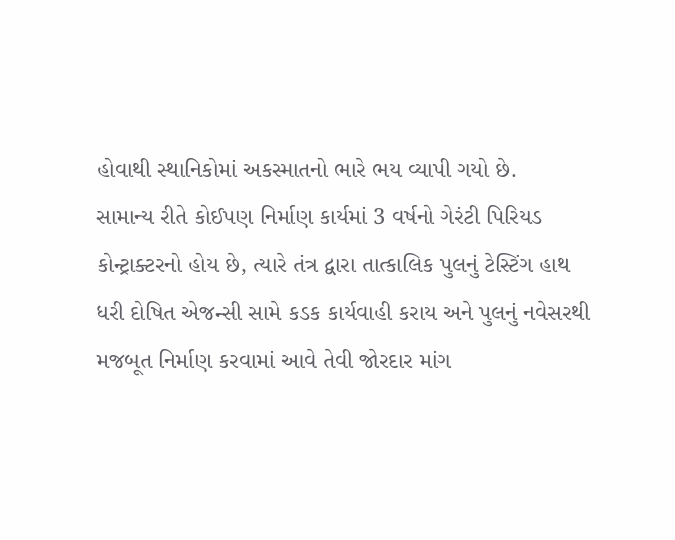હોવાથી સ્થાનિકોમાં અકસ્માતનો ભારે ભય વ્યાપી ગયો છે.
સામાન્ય રીતે કોઈપણ નિર્માણ કાર્યમાં 3 વર્ષનો ગેરંટી પિરિયડ કોન્ટ્રાક્ટરનો હોય છે, ત્યારે તંત્ર દ્વારા તાત્કાલિક પુલનું ટેસ્ટિંગ હાથ ધરી દોષિત એજન્સી સામે કડક કાર્યવાહી કરાય અને પુલનું નવેસરથી મજબૂત નિર્માણ કરવામાં આવે તેવી જોરદાર માંગ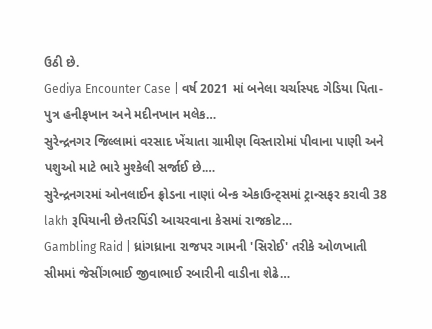ઉઠી છે.
Gediya Encounter Case | વર્ષ 2021 માં બનેલા ચર્ચાસ્પદ ગેડિયા પિતા-પુત્ર હનીફખાન અને મદીનખાન મલેક…
સુરેન્દ્રનગર જિલ્લામાં વરસાદ ખેંચાતા ગ્રામીણ વિસ્તારોમાં પીવાના પાણી અને પશુઓ માટે ભારે મુશ્કેલી સર્જાઈ છે.…
સુરેન્દ્રનગરમાં ઓનલાઈન ફ્રોડના નાણાં બેન્ક એકાઉન્ટ્સમાં ટ્રાન્સફર કરાવી 38 lakh રૂપિયાની છેતરપિંડી આચરવાના કેસમાં રાજકોટ…
Gambling Raid | ધ્રાંગધ્રાના રાજપર ગામની 'સિરોઈ' તરીકે ઓળખાતી સીમમાં જેસીંગભાઈ જીવાભાઈ રબારીની વાડીના શેઢે…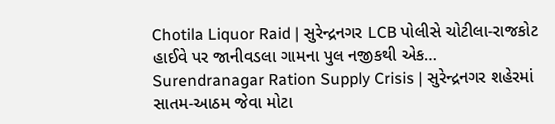Chotila Liquor Raid | સુરેન્દ્રનગર LCB પોલીસે ચોટીલા-રાજકોટ હાઈવે પર જાનીવડલા ગામના પુલ નજીકથી એક…
Surendranagar Ration Supply Crisis | સુરેન્દ્રનગર શહેરમાં સાતમ-આઠમ જેવા મોટા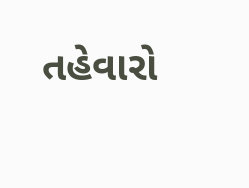તહેવારો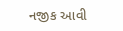નજીક આવી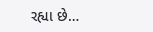રહ્યા છે…